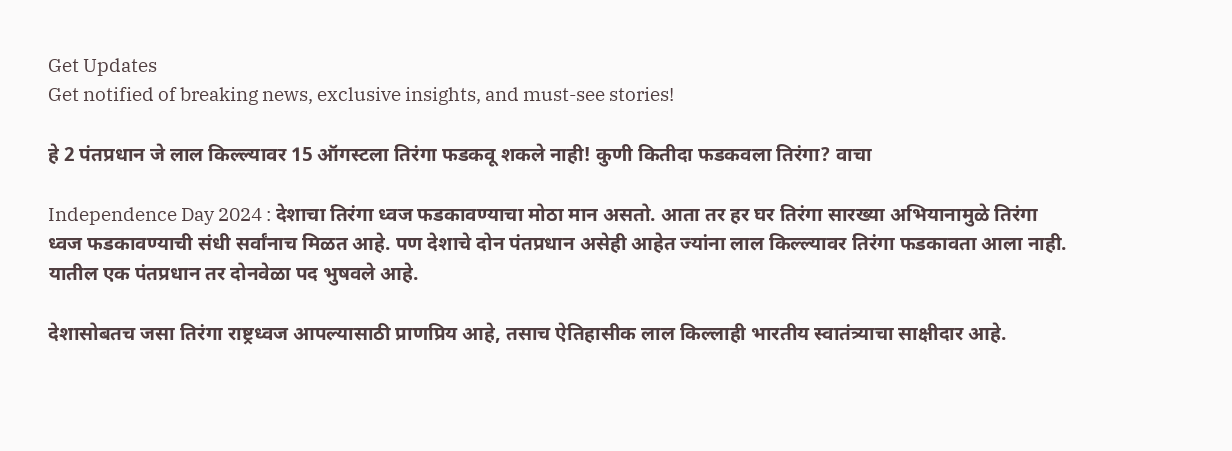Get Updates
Get notified of breaking news, exclusive insights, and must-see stories!

हे 2 पंतप्रधान जे लाल किल्ल्यावर 15 ऑगस्टला तिरंगा फडकवू शकले नाही! कुणी कितीदा फडकवला तिरंगा? वाचा

Independence Day 2024 : देशाचा तिरंगा ध्वज फडकावण्याचा मोठा मान असतो. आता तर हर घर तिरंगा सारख्या अभियानामुळे तिरंगा ध्वज फडकावण्याची संधी सर्वांनाच मिळत आहे. पण देशाचे दोन पंतप्रधान असेही आहेत ज्यांना लाल किल्ल्यावर तिरंगा फडकावता आला नाही. यातील एक पंतप्रधान तर दोनवेळा पद भुषवले आहे.

देशासोबतच जसा तिरंगा राष्ट्रध्वज आपल्यासाठी प्राणप्रिय आहे, तसाच ऐतिहासीक लाल किल्लाही भारतीय स्वातंत्र्याचा साक्षीदार आहे.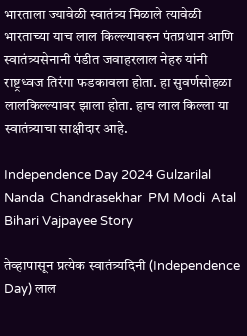भारताला ज्यावेळी स्वातंत्र्य मिळाले त्यावेळी भारताच्या याच लाल किल्ल्यावरुन पंतप्रधान आणि स्वातंत्र्यसेनानी पंडीत जवाहरलाल नेहरु यांनी राष्ट्रध्वज तिरंगा फडकावला होता. हा सुवर्णसोहळा लालकिल्ल्यावर झाला होता. हाच लाल किल्ला या स्वातंत्र्याचा साक्षीदार आहे.

Independence Day 2024 Gulzarilal Nanda  Chandrasekhar  PM Modi  Atal Bihari Vajpayee Story

तेव्हापासून प्रत्येक स्वातंत्र्यदिनी (Independence Day) लाल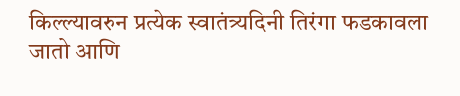किल्ल्यावरुन प्रत्येक स्वातंत्र्यदिनी तिरंगा फडकावला जातो आणि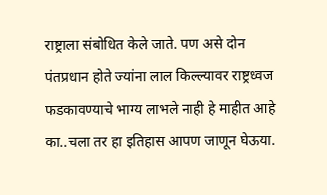राष्ट्राला संबोधित केले जाते. पण असे दोन पंतप्रधान होते ज्यांना लाल किल्ल्यावर राष्ट्रध्वज फडकावण्याचे भाग्य लाभले नाही हे माहीत आहे का..चला तर हा इतिहास आपण जाणून घेऊया.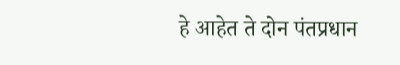हे आहेत ते दोन पंतप्रधान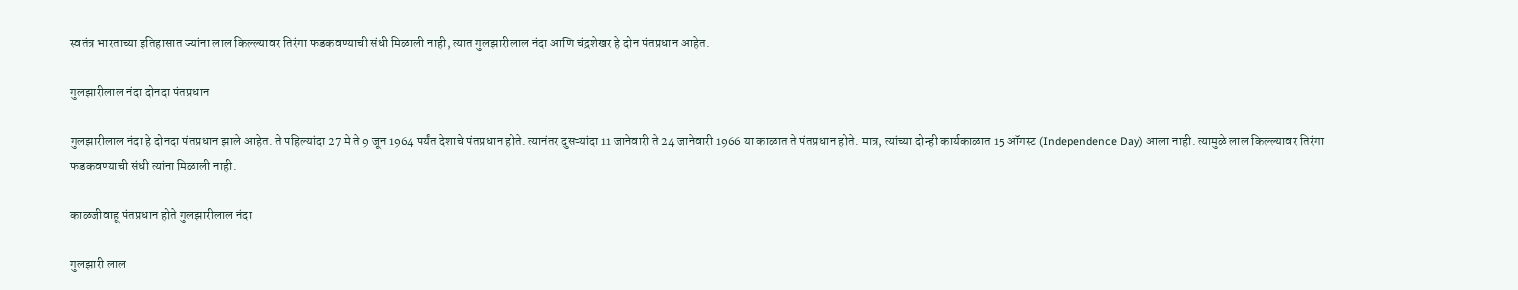स्वतंत्र भारताच्या इतिहासात ज्यांना लाल किल्ल्यावर तिरंगा फडकवण्याची संधी मिळाली नाही, त्यात गुलझारीलाल नंदा आणि चंद्रशेखर हे दोन पंतप्रधान आहेत.

गुलझारीलाल नंदा दोनदा पंतप्रधान

गुलझारीलाल नंदा हे दोनदा पंतप्रधान झाले आहेत. ते पहिल्यांदा 27 मे ते 9 जून 1964 पर्यंत देशाचे पंतप्रधान होते. त्यानंतर दुसऱ्यांदा 11 जानेवारी ते 24 जानेवारी 1966 या काळात ते पंतप्रधान होते. मात्र, त्यांच्या दोन्ही कार्यकाळात 15 ऑगस्ट (Independence Day) आला नाही. त्यामुळे लाल किल्ल्यावर तिरंगा फडकवण्याची संधी त्यांना मिळाली नाही.

काळजीवाहू पंतप्रधान होते गुलझारीलाल नंदा

गुलझारी लाल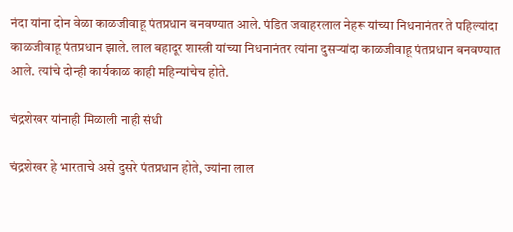नंदा यांना दोन वेळा काळजीवाहू पंतप्रधान बनवण्यात आले. पंडित जवाहरलाल नेहरू यांच्या निधनानंतर ते पहिल्यांदा काळजीवाहू पंतप्रधान झाले. लाल बहादूर शास्त्री यांच्या निधनानंतर त्यांना दुसऱ्यांदा काळजीवाहू पंतप्रधान बनवण्यात आले. त्यांचे दोन्ही कार्यकाळ काही महिन्यांचेच होते.

चंद्रशेखर यांनाही मिळाली नाही संधी

चंद्रशेखर हे भारताचे असे दुसरे पंतप्रधान होते, ज्यांना लाल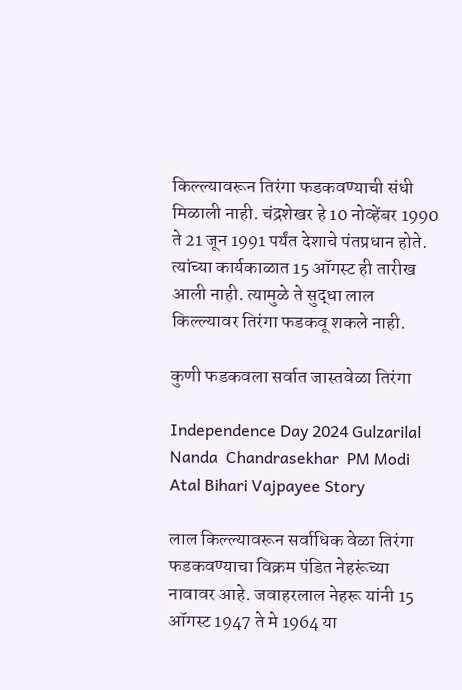किल्ल्यावरून तिरंगा फडकवण्याची संधी मिळाली नाही. चंद्रशेखर हे 10 नोव्हेंबर 1990 ते 21 जून 1991 पर्यंत देशाचे पंतप्रधान होते. त्यांच्या कार्यकाळात 15 ऑगस्ट ही तारीख आली नाही. त्यामुळे ते सुद्धा लाल किल्ल्यावर तिरंगा फडकवू शकले नाही.

कुणी फडकवला सर्वात जास्तवेळा तिरंगा

Independence Day 2024 Gulzarilal Nanda  Chandrasekhar  PM Modi  Atal Bihari Vajpayee Story

लाल किल्ल्यावरून सर्वाधिक वेळा तिरंगा फडकवण्याचा विक्रम पंडित नेहरूंच्या नावावर आहे. जवाहरलाल नेहरू यांनी 15 ऑगस्ट 1947 ते मे 1964 या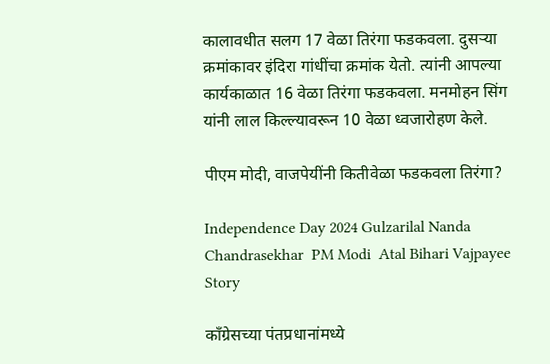कालावधीत सलग 17 वेळा तिरंगा फडकवला. दुसऱ्या क्रमांकावर इंदिरा गांधींचा क्रमांक येतो. त्यांनी आपल्या कार्यकाळात 16 वेळा तिरंगा फडकवला. मनमोहन सिंग यांनी लाल किल्ल्यावरून 10 वेळा ध्वजारोहण केले.

पीएम मोदी, वाजपेयींनी कितीवेळा फडकवला तिरंगा?

Independence Day 2024 Gulzarilal Nanda  Chandrasekhar  PM Modi  Atal Bihari Vajpayee Story

काँग्रेसच्या पंतप्रधानांमध्ये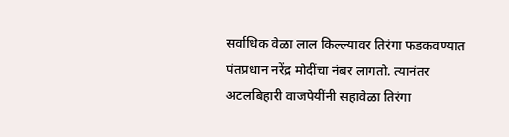सर्वाधिक वेळा लाल किल्ल्यावर तिरंगा फडकवण्यात पंतप्रधान नरेंद्र मोदींचा नंबर लागतो. त्यानंतर अटलबिहारी वाजपेयींनी सहावेळा तिरंगा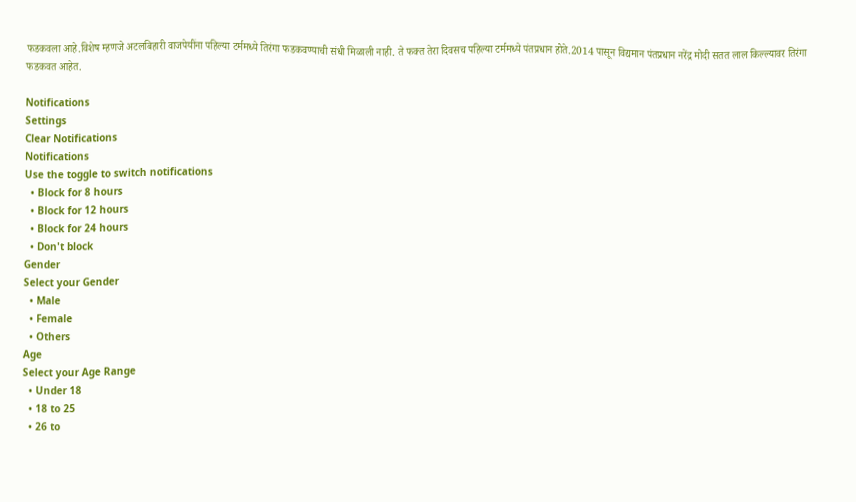फडकवला आहे.विशेष म्हणजे अटलबिहारी वाजपेयींना पहिल्या टर्ममध्ये तिरंगा फडकवण्याची संधी मिळाली नाही. ते फक्त तेरा दिवसच पहिल्या टर्ममध्ये पंतप्रधान होते.2014 पासून विद्यमान पंतप्रधान नरेंद्र मोदी सतत लाल किल्ल्यावर तिरंगा फडकवत आहेत.

Notifications
Settings
Clear Notifications
Notifications
Use the toggle to switch notifications
  • Block for 8 hours
  • Block for 12 hours
  • Block for 24 hours
  • Don't block
Gender
Select your Gender
  • Male
  • Female
  • Others
Age
Select your Age Range
  • Under 18
  • 18 to 25
  • 26 to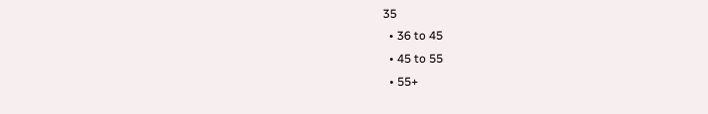35
  • 36 to 45
  • 45 to 55
  • 55+